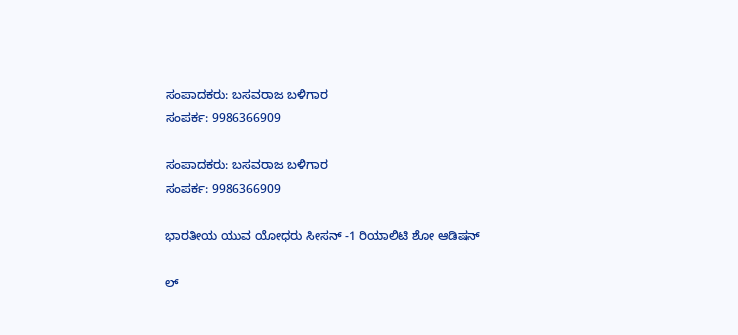ಸಂಪಾದಕರು: ಬಸವರಾಜ ಬಳಿಗಾರ
ಸಂಪರ್ಕ: 9986366909

ಸಂಪಾದಕರು: ಬಸವರಾಜ ಬಳಿಗಾರ
ಸಂಪರ್ಕ: 9986366909

ಭಾರತೀಯ ಯುವ ಯೋಧರು ಸೀಸನ್ -1 ರಿಯಾಲಿಟಿ ಶೋ ಆಡಿಷನ್

ಲ್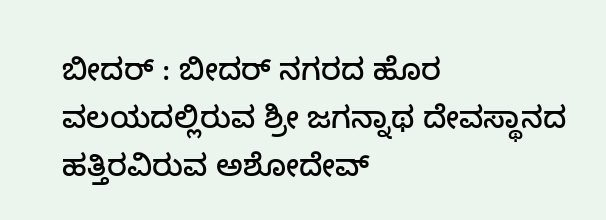ಬೀದರ್ : ಬೀದರ್ ನಗರದ ಹೊರ ವಲಯದಲ್ಲಿರುವ ಶ್ರೀ ಜಗನ್ನಾಥ ದೇವಸ್ಥಾನದ ಹತ್ತಿರವಿರುವ ಅಶೋದೇವ್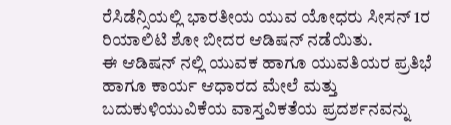ರೆಸಿಡೆನ್ಸಿಯಲ್ಲಿ ಭಾರತೀಯ ಯುವ ಯೋಧರು ಸೀಸನ್ 1ರ ರಿಯಾಲಿಟಿ ಶೋ ಬೀದರ ಆಡಿಷನ್ ನಡೆಯಿತು.
ಈ ಆಡಿಷನ್ ನಲ್ಲಿ ಯುವಕ ಹಾಗೂ ಯುವತಿಯರ ಪ್ರತಿಭೆ ಹಾಗೂ ಕಾರ್ಯ ಆಧಾರದ ಮೇಲೆ ಮತ್ತು ಬದುಕುಳಿಯುವಿಕೆಯ ವಾಸ್ತವಿಕತೆಯ ಪ್ರದರ್ಶನವನ್ನು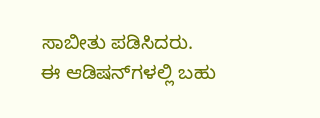ಸಾಬೀತು ಪಡಿಸಿದರು.
ಈ ಆಡಿಷನ್‌ಗಳಲ್ಲಿ ಬಹು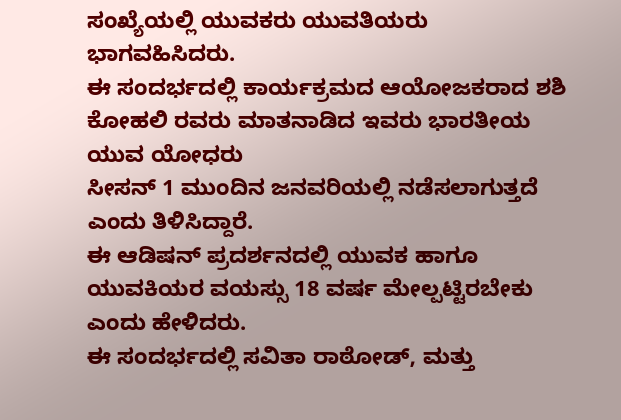ಸಂಖ್ಯೆಯಲ್ಲಿ ಯುವಕರು ಯುವತಿಯರು ಭಾಗವಹಿಸಿದರು.
ಈ ಸಂದರ್ಭದಲ್ಲಿ ಕಾರ್ಯಕ್ರಮದ ಆಯೋಜಕರಾದ ಶಶಿ ಕೋಹಲಿ ರವರು ಮಾತನಾಡಿದ ಇವರು ಭಾರತೀಯ ಯುವ ಯೋಧರು
ಸೀಸನ್ 1 ಮುಂದಿನ ಜನವರಿಯಲ್ಲಿ ನಡೆಸಲಾಗುತ್ತದೆ ಎಂದು ತಿಳಿಸಿದ್ದಾರೆ.
ಈ ಆಡಿಷನ್ ಪ್ರದರ್ಶನದಲ್ಲಿ ಯುವಕ ಹಾಗೂ ಯುವಕಿಯರ ವಯಸ್ಸು 18 ವರ್ಷ ಮೇಲ್ಪಟ್ಟಿರಬೇಕು ಎಂದು ಹೇಳಿದರು.
ಈ ಸಂದರ್ಭದಲ್ಲಿ ಸವಿತಾ ರಾಠೋಡ್, ಮತ್ತು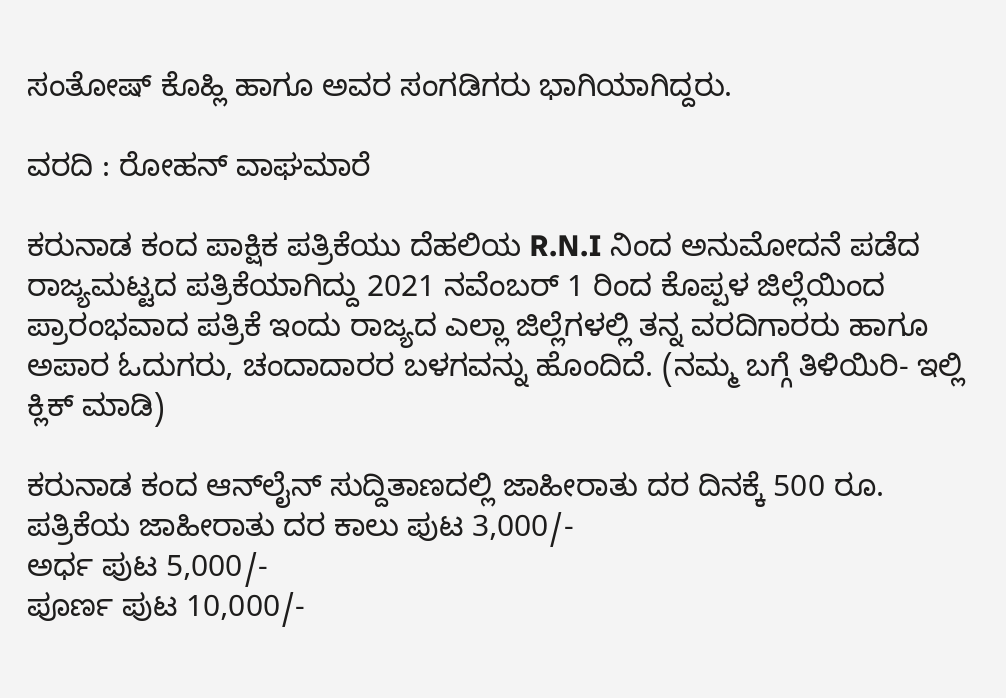ಸಂತೋಷ್ ಕೊಹ್ಲಿ ಹಾಗೂ ಅವರ ಸಂಗಡಿಗರು ಭಾಗಿಯಾಗಿದ್ದರು.

ವರದಿ : ರೋಹನ್ ವಾಘಮಾರೆ

ಕರುನಾಡ ಕಂದ ಪಾಕ್ಷಿಕ ಪತ್ರಿಕೆಯು ದೆಹಲಿಯ R.N.I ನಿಂದ ಅನುಮೋದನೆ ಪಡೆದ ರಾಜ್ಯಮಟ್ಟದ ಪತ್ರಿಕೆಯಾಗಿದ್ದು 2021 ನವೆಂಬರ್ 1 ರಿಂದ ಕೊಪ್ಪಳ ಜಿಲ್ಲೆಯಿಂದ ಪ್ರಾರಂಭವಾದ ಪತ್ರಿಕೆ ಇಂದು ರಾಜ್ಯದ ಎಲ್ಲಾ ಜಿಲ್ಲೆಗಳಲ್ಲಿ ತನ್ನ ವರದಿಗಾರರು ಹಾಗೂ ಅಪಾರ ಓದುಗರು, ಚಂದಾದಾರರ ಬಳಗವನ್ನು ಹೊಂದಿದೆ. (ನಮ್ಮ ಬಗ್ಗೆ ತಿಳಿಯಿರಿ- ಇಲ್ಲಿ ಕ್ಲಿಕ್‌ ಮಾಡಿ)

ಕರುನಾಡ ಕಂದ ಆನ್‌ಲೈನ್‌ ಸುದ್ದಿತಾಣದಲ್ಲಿ ಜಾಹೀರಾತು ದರ ದಿನಕ್ಕೆ 500 ರೂ.
ಪತ್ರಿಕೆಯ ಜಾಹೀರಾತು ದರ ಕಾಲು ಪುಟ 3,000/-
ಅರ್ಧ ಪುಟ 5,000/-
ಪೂರ್ಣ ಪುಟ 10,000/-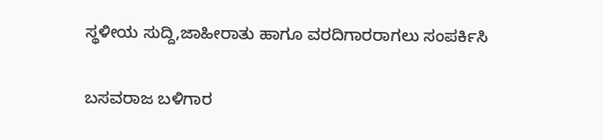ಸ್ಥಳೀಯ ಸುದ್ದಿ,ಜಾಹೀರಾತು ಹಾಗೂ ವರದಿಗಾರರಾಗಲು ಸಂಪರ್ಕಿಸಿ

ಬಸವರಾಜ ಬಳಿಗಾರ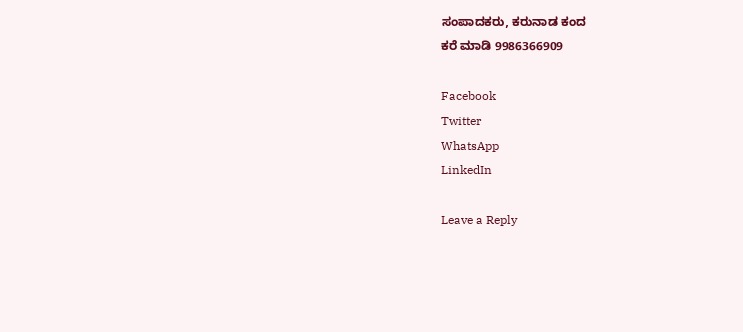ಸಂಪಾದಕರು, ಕರುನಾಡ ಕಂದ
ಕರೆ ಮಾಡಿ 9986366909

Facebook
Twitter
WhatsApp
LinkedIn

Leave a Reply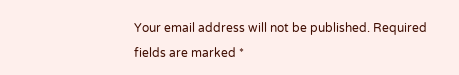Your email address will not be published. Required fields are marked *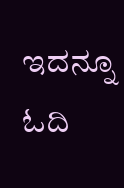ಇದನ್ನೂ ಓದಿ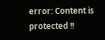error: Content is protected !!